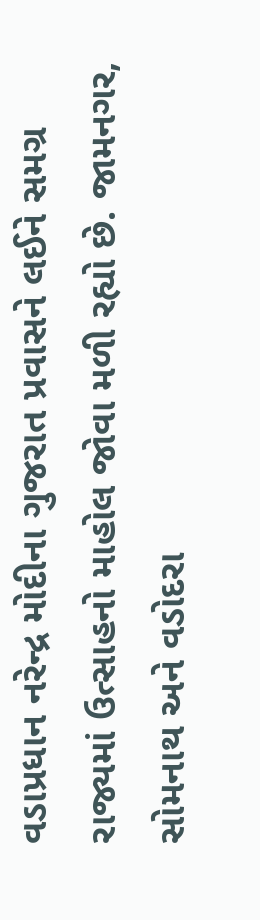વડાપ્રધાન નરેન્દ્ર મોદીના ગુજરાત પ્રવાસને લઈને સમગ્ર રાજ્યમાં ઉત્સાહનો માહોલ જોવા મળી રહ્યો છે. જામનગર, સોમનાથ અને વડોદરા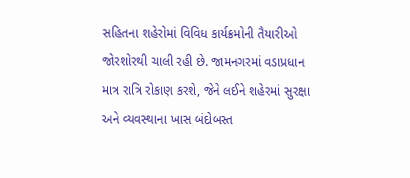સહિતના શહેરોમાં વિવિધ કાર્યક્રમોની તૈયારીઓ જોરશોરથી ચાલી રહી છે. જામનગરમાં વડાપ્રધાન માત્ર રાત્રિ રોકાણ કરશે, જેને લઈને શહેરમાં સુરક્ષા અને વ્યવસ્થાના ખાસ બંદોબસ્ત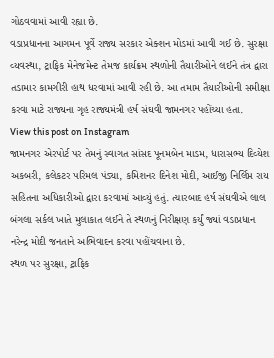ગોઠવવામાં આવી રહ્યા છે.
વડાપ્રધાનના આગમન પૂર્વે રાજ્ય સરકાર એક્શન મોડમાં આવી ગઈ છે. સુરક્ષા વ્યવસ્થા, ટ્રાફિક મેનેજમેન્ટ તેમજ કાર્યક્રમ સ્થળોની તૈયારીઓને લઈને તંત્ર દ્વારા તડામાર કામગીરી હાથ ધરવામાં આવી રહી છે. આ તમામ તૈયારીઓની સમીક્ષા કરવા માટે રાજ્યના ગૃહ રાજ્યમંત્રી હર્ષ સંઘવી જામનગર પહોંચ્યા હતા.
View this post on Instagram
જામનગર એરપોર્ટ પર તેમનું સ્વાગત સાંસદ પૂનમબેન માડમ, ધારાસભ્ય દિવ્યેશ અકબરી, કલેકટર પરિમલ પંડ્યા, કમિશનર દિનેશ મોદી, આઈજી નિર્લિપ્ત રાય સહિતના અધિકારીઓ દ્વારા કરવામાં આવ્યું હતું. ત્યારબાદ હર્ષ સંઘવીએ લાલ બંગલા સર્કલ ખાતે મુલાકાત લઈને તે સ્થળનું નિરીક્ષણ કર્યું જ્યાં વડાપ્રધાન નરેન્દ્ર મોદી જનતાને અભિવાદન કરવા પહોંચવાના છે.
સ્થળ પર સુરક્ષા, ટ્રાફિક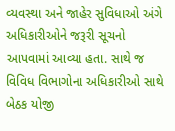વ્યવસ્થા અને જાહેર સુવિધાઓ અંગે અધિકારીઓને જરૂરી સૂચનો આપવામાં આવ્યા હતા. સાથે જ વિવિધ વિભાગોના અધિકારીઓ સાથે બેઠક યોજી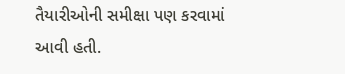તૈયારીઓની સમીક્ષા પણ કરવામાં આવી હતી.